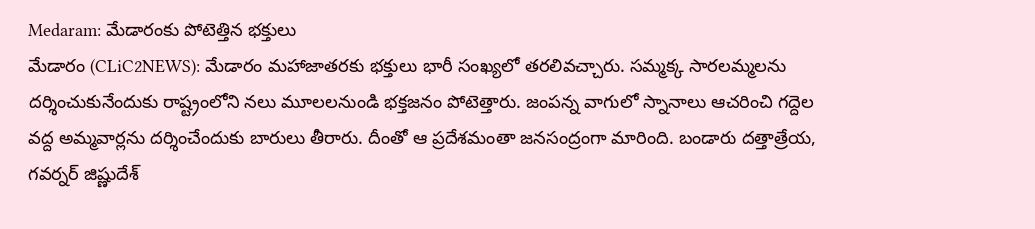Medaram: మేడారంకు పోటెత్తిన భక్తులు
మేడారం (CLiC2NEWS): మేడారం మహాజాతరకు భక్తులు భారీ సంఖ్యలో తరలివచ్చారు. సమ్మక్క సారలమ్మలను దర్శించుకునేందుకు రాష్ట్రంలోని నలు మూలలనుండి భక్తజనం పోటెత్తారు. జంపన్న వాగులో స్నానాలు ఆచరించి గద్దెల వద్ద అమ్మవార్లను దర్శించేందుకు బారులు తీరారు. దీంతో ఆ ప్రదేశమంతా జనసంద్రంగా మారింది. బండారు దత్తాత్రేయ, గవర్నర్ జిష్ణుదేశ్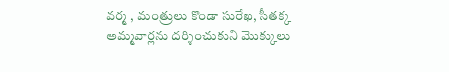వర్మ , మంత్రులు కొండా సురేఖ, సీతక్క అమ్మవార్లను దర్శించుకుని మొక్కులు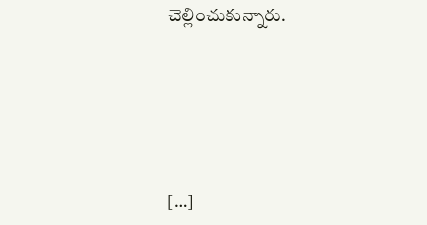చెల్లించుకున్నారు.





[…]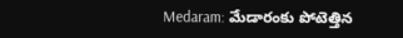Medaram: మేడారంకు పోటెత్తిన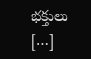భక్తులు […]